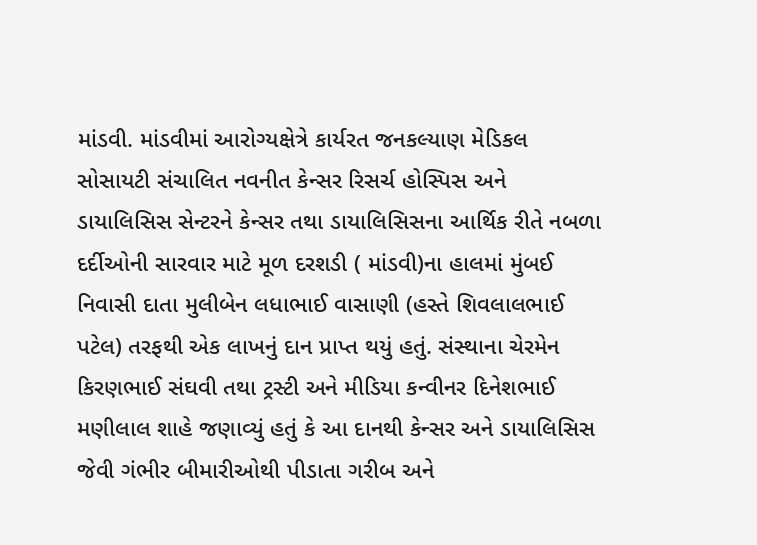માંડવી. માંડવીમાં આરોગ્યક્ષેત્રે કાર્યરત જનકલ્યાણ મેડિકલ સોસાયટી સંચાલિત નવનીત કેન્સર રિસર્ચ હોસ્પિસ અને ડાયાલિસિસ સેન્ટરને કેન્સર તથા ડાયાલિસિસના આર્થિક રીતે નબળા દર્દીઓની સારવાર માટે મૂળ દરશડી ( માંડવી)ના હાલમાં મુંબઈ નિવાસી દાતા મુલીબેન લધાભાઈ વાસાણી (હસ્તે શિવલાલભાઈ પટેલ) તરફથી એક લાખનું દાન પ્રાપ્ત થયું હતું. સંસ્થાના ચેરમેન કિરણભાઈ સંઘવી તથા ટ્રસ્ટી અને મીડિયા કન્વીનર દિનેશભાઈ મણીલાલ શાહે જણાવ્યું હતું કે આ દાનથી કેન્સર અને ડાયાલિસિસ જેવી ગંભીર બીમારીઓથી પીડાતા ગરીબ અને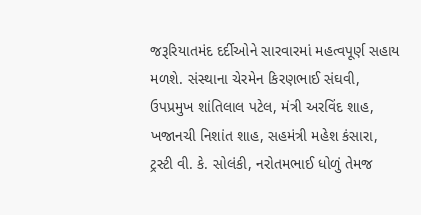જરૂરિયાતમંદ દર્દીઓને સારવારમાં મહત્વપૂર્ણ સહાય મળશે. સંસ્થાના ચેરમેન કિરણભાઈ સંઘવી, ઉપપ્રમુખ શાંતિલાલ પટેલ, મંત્રી અરવિંદ શાહ, ખજાનચી નિશાંત શાહ, સહમંત્રી મહેશ કંસારા, ટ્રસ્ટી વી. કે. સોલંકી, નરોતમભાઈ ધોળું તેમજ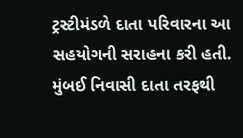ટ્રસ્ટીમંડળે દાતા પરિવારના આ સહયોગની સરાહના કરી હતી.
મુંબઈ નિવાસી દાતા તરફથી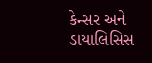કેન્સર અને ડાયાલિસિસ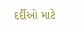દર્દીઓ માટે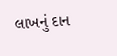લાખનું દાન